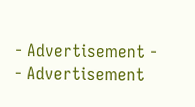- Advertisement -
- Advertisement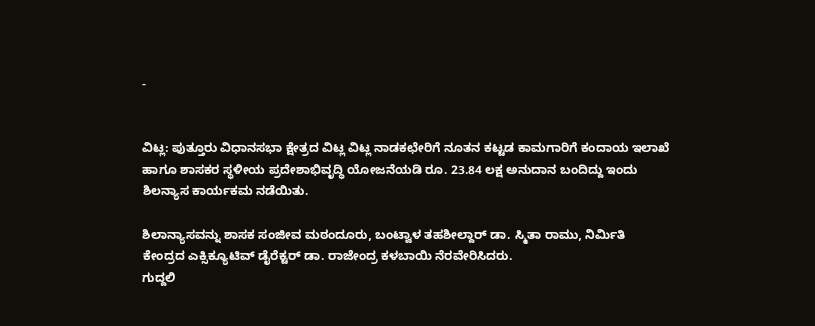-


ವಿಟ್ಲ: ಪುತ್ತೂರು ವಿಧಾನಸಭಾ ಕ್ಷೇತ್ರದ ವಿಟ್ಲ ವಿಟ್ಲ ನಾಡಕಛೇರಿಗೆ ನೂತನ ಕಟ್ಟಡ ಕಾಮಗಾರಿಗೆ ಕಂದಾಯ ಇಲಾಖೆ ಹಾಗೂ ಶಾಸಕರ ಸ್ಥಳೀಯ ಪ್ರದೇಶಾಭಿವೃದ್ಧಿ ಯೋಜನೆಯಡಿ ರೂ. 23.84 ಲಕ್ಷ ಅನುದಾನ ಬಂದಿದ್ದು ಇಂದು ಶಿಲನ್ಯಾಸ ಕಾರ್ಯಕಮ ನಡೆಯಿತು.

ಶಿಲಾನ್ಯಾಸವನ್ನು ಶಾಸಕ ಸಂಜೀವ ಮಠಂದೂರು, ಬಂಟ್ವಾಳ ತಹಶೀಲ್ದಾರ್ ಡಾ. ಸ್ಮಿತಾ ರಾಮು, ನಿರ್ಮಿತಿ ಕೇಂದ್ರದ ಎಕ್ಸಿಕ್ಯೂಟಿವ್ ಡೈರೆಕ್ಟರ್ ಡಾ. ರಾಜೇಂದ್ರ ಕಳಬಾಯಿ ನೆರವೇರಿಸಿದರು.
ಗುದ್ದಲಿ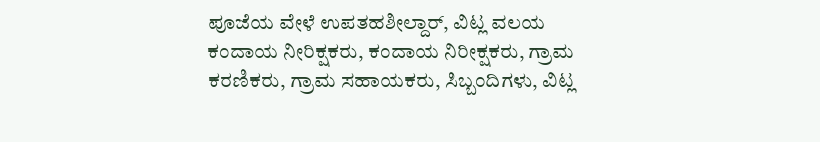ಪೂಜೆಯ ವೇಳೆ ಉಪತಹಶೀಲ್ದಾರ್, ವಿಟ್ಲ ವಲಯ ಕಂದಾಯ ನೀರಿಕ್ಷಕರು, ಕಂದಾಯ ನಿರೀಕ್ಷಕರು, ಗ್ರಾಮ ಕರಣಿಕರು, ಗ್ರಾಮ ಸಹಾಯಕರು, ಸಿಬ್ಬಂದಿಗಳು, ವಿಟ್ಲ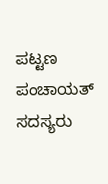ಪಟ್ಟಣ ಪಂಚಾಯತ್ ಸದಸ್ಯರು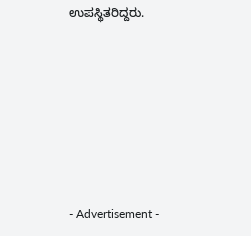ಉಪಸ್ಥಿತರಿದ್ದರು.







- Advertisement -